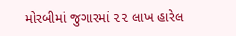મોરબીમાં જુગારમાં ૨૨ લાખ હારેલ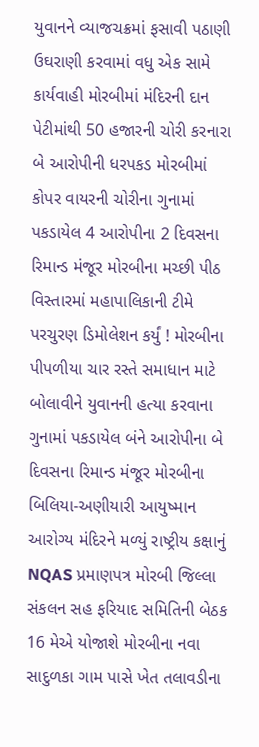યુવાનને વ્યાજચક્રમાં ફસાવી પઠાણી ઉઘરાણી કરવામાં વધુ એક સામે કાર્યવાહી મોરબીમાં મંદિરની દાન પેટીમાંથી 50 હજારની ચોરી કરનારા બે આરોપીની ધરપકડ મોરબીમાં કોપર વાયરની ચોરીના ગુનામાં પકડાયેલ 4 આરોપીના 2 દિવસના રિમાન્ડ મંજૂર મોરબીના મચ્છી પીઠ વિસ્તારમાં મહાપાલિકાની ટીમે પરચુરણ ડિમોલેશન કર્યું ! મોરબીના પીપળીયા ચાર રસ્તે સમાધાન માટે બોલાવીને યુવાનની હત્યા કરવાના ગુનામાં પકડાયેલ બંને આરોપીના બે દિવસના રિમાન્ડ મંજૂર મોરબીના બિલિયા-અણીયારી આયુષ્માન આરોગ્ય મંદિરને મળ્યું રાષ્ટ્રીય કક્ષાનું NQAS પ્રમાણપત્ર મોરબી જિલ્લા સંકલન સહ ફરિયાદ સમિતિની બેઠક 16 મેએ યોજાશે મોરબીના નવા સાદુળકા ગામ પાસે ખેત તલાવડીના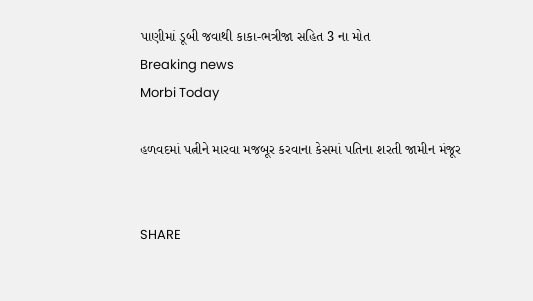પાણીમાં ડૂબી જવાથી કાકા-ભત્રીજા સહિત 3 ના મોત
Breaking news
Morbi Today

હળવદમાં પત્નીને મારવા મજબૂર કરવાના કેસમાં પતિના શરતી જામીન મંજૂર


SHARE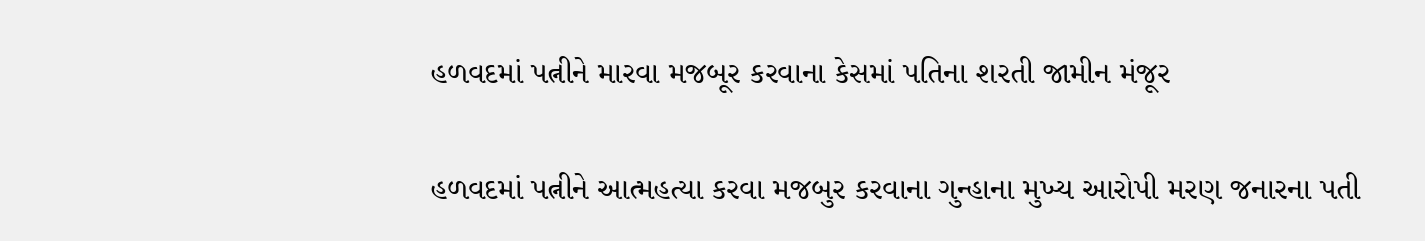હળવદમાં પત્નીને મારવા મજબૂર કરવાના કેસમાં પતિના શરતી જામીન મંજૂર

હળવદમાં પત્નીને આત્મહત્યા કરવા મજબુર કરવાના ગુન્હાના મુખ્ય આરોપી મરણ જનારના પતી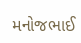મનોજભાઈ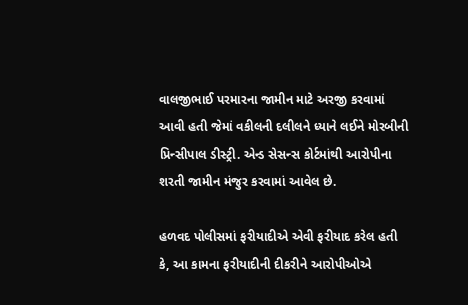વાલજીભાઈ પરમારના જામીન માટે અરજી કરવામાં આવી હતી જેમાં વકીલની દલીલને ધ્યાને લઈને મોરબીની પ્રિન્સીપાલ ડીસ્ટ્રી. એન્ડ સેસન્સ કોર્ટમાંથી આરોપીના શરતી જામીન મંજુર કરવામાં આવેલ છે.

હળવદ પોલીસમાં ફરીયાદીએ એવી ફરીયાદ કરેલ હતી કે, આ કામના ફરીયાદીની દીકરીને આરોપીઓએ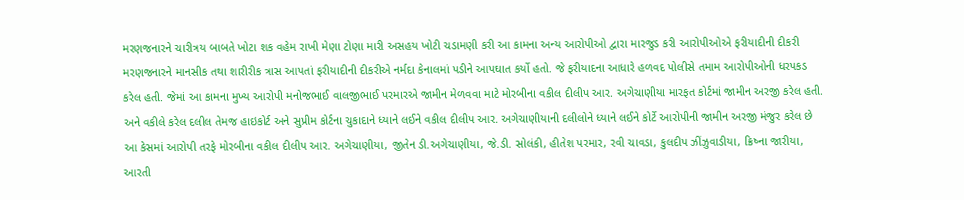મરણજનારને ચારીત્રય બાબતે ખોટા શક વહેમ રાખી મેણા ટોણા મારી અસહય ખોટી ચડામણી કરી આ કામના અન્ય આરોપીઓ દ્વારા મારજુડ કરી આરોપીઓએ ફરીયાદીની દીકરી મરણજનારને માનસીક તથા શારીરીક ત્રાસ આપતાં ફરીયાદીની દીકરીએ નર્મદા કેનાલમાં પડીને આપઘાત કર્યો હતો. જે ફરીયાદના આધારે હળવદ પોલીસે તમામ આરોપીઓની ધરપકડ કરેલ હતી. જેમાં આ કામના મુખ્ય આરોપી મનોજભાઈ વાલજીભાઈ પરમારએ જામીન મેળવવા માટે મોરબીના વકીલ દીલીપ આર. અગેચાણીયા મારફત કોર્ટમાં જામીન અરજી કરેલ હતી. અને વકીલે કરેલ દલીલ તેમજ હાઇકોર્ટ અને સુપ્રીમ કોર્ટના ચુકાદાને ધ્યાને લઈને વકીલ દીલીપ આર. અગેચાણીયાની દલીલોને ધ્યાને લઈને કોર્ટે આરોપીની જામીન અરજી મંજુર કરેલ છે આ કેસમાં આરોપી તરફે મોરબીના વકીલ દીલીપ આર. અગેચાણીયા, જીતેન ડી.અગેચાણીયા, જે.ડી. સોલંકી, હીતેશ પરમાર, રવી ચાવડા, કુલદીપ ઝીંઝુવાડીયા, ક્રિષ્ના જારીયા, આરતી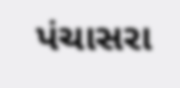પંચાસરા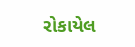રોકાયેલ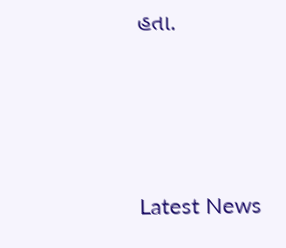હતા.






Latest News